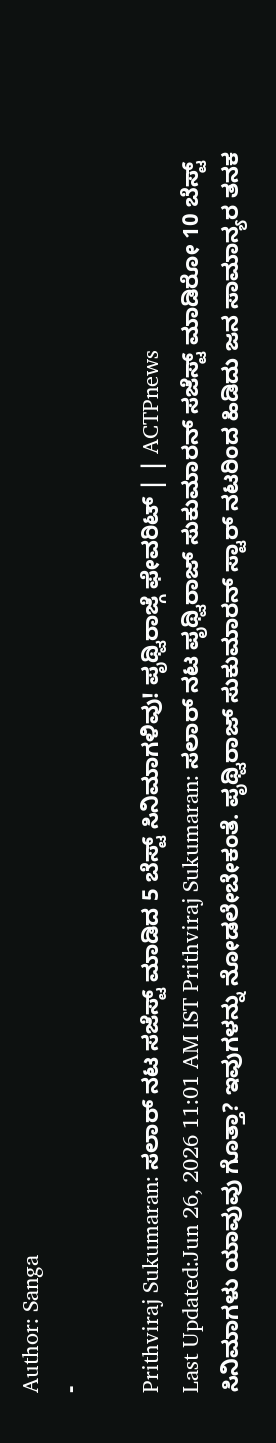Author: Sanga
-

Prithviraj Sukumaran: ಸಲಾರ್ ನಟ ಸಜೆಸ್ಟ್ ಮಾಡಿದ 5 ಬೆಸ್ಟ್ ಸಿನಿಮಾಗಳಿವು! ಪೃಥ್ವಿರಾಜ್ಗೆ ಫೇವರಿಟ್ | | ACTPnews
Last Updated:Jun 26, 2026 11:01 AM IST Prithviraj Sukumaran: ಸಲಾರ್ ನಟ ಪೃಥ್ವಿರಾಜ್ ಸುಕುಮಾರನ್ ಸಜೆಸ್ಟ್ ಮಾಡಿರೋ 10 ಬೆಸ್ಟ್ ಸಿನಿಮಾಗಳು ಯಾವುವು ಗೊತ್ತಾ? ಇವುಗಳನ್ನು ನೋಡಲೇಬೇಕಂತೆ. ಪೃಥ್ವಿರಾಜ್ ಸುಕುಮಾರನ್ ಸ್ಟಾರ್ ನಟರಿಂದ ಹಿಡಿದು ಜನ ಸಾಮಾನ್ಯರ ತನಕ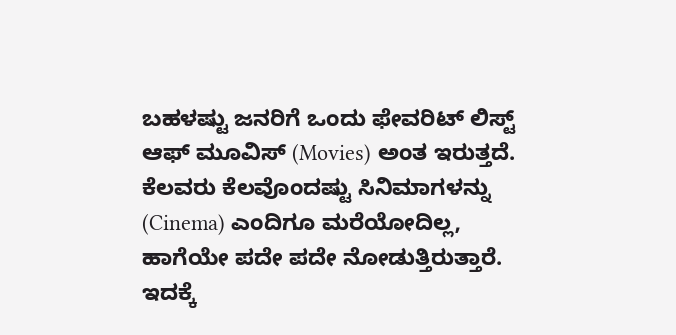ಬಹಳಷ್ಟು ಜನರಿಗೆ ಒಂದು ಫೇವರಿಟ್ ಲಿಸ್ಟ್ ಆಫ್ ಮೂವಿಸ್ (Movies) ಅಂತ ಇರುತ್ತದೆ. ಕೆಲವರು ಕೆಲವೊಂದಷ್ಟು ಸಿನಿಮಾಗಳನ್ನು (Cinema) ಎಂದಿಗೂ ಮರೆಯೋದಿಲ್ಲ, ಹಾಗೆಯೇ ಪದೇ ಪದೇ ನೋಡುತ್ತಿರುತ್ತಾರೆ. ಇದಕ್ಕೆ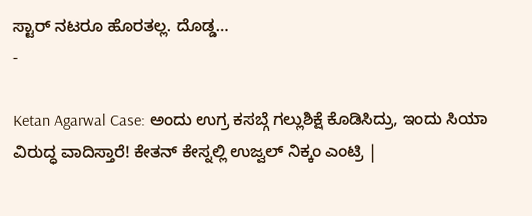ಸ್ಟಾರ್ ನಟರೂ ಹೊರತಲ್ಲ. ದೊಡ್ಡ…
-

Ketan Agarwal Case: ಅಂದು ಉಗ್ರ ಕಸಬ್ಗೆ ಗಲ್ಲುಶಿಕ್ಷೆ ಕೊಡಿಸಿದ್ರು, ಇಂದು ಸಿಯಾ ವಿರುದ್ಧ ವಾದಿಸ್ತಾರೆ! ಕೇತನ್ ಕೇಸ್ನಲ್ಲಿ ಉಜ್ವಲ್ ನಿಕ್ಕಂ ಎಂಟ್ರಿ |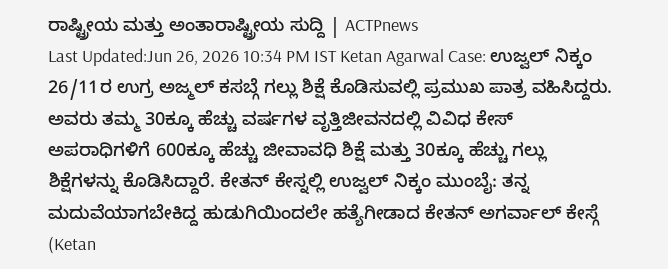ರಾಷ್ಟ್ರೀಯ ಮತ್ತು ಅಂತಾರಾಷ್ಟ್ರೀಯ ಸುದ್ದಿ | ACTPnews
Last Updated:Jun 26, 2026 10:34 PM IST Ketan Agarwal Case: ಉಜ್ವಲ್ ನಿಕ್ಕಂ 26/11ರ ಉಗ್ರ ಅಜ್ಮಲ್ ಕಸಬ್ಗೆ ಗಲ್ಲು ಶಿಕ್ಷೆ ಕೊಡಿಸುವಲ್ಲಿ ಪ್ರಮುಖ ಪಾತ್ರ ವಹಿಸಿದ್ದರು. ಅವರು ತಮ್ಮ 30ಕ್ಕೂ ಹೆಚ್ಚು ವರ್ಷಗಳ ವೃತ್ತಿಜೀವನದಲ್ಲಿ ವಿವಿಧ ಕೇಸ್ ಅಪರಾಧಿಗಳಿಗೆ 600ಕ್ಕೂ ಹೆಚ್ಚು ಜೀವಾವಧಿ ಶಿಕ್ಷೆ ಮತ್ತು 30ಕ್ಕೂ ಹೆಚ್ಚು ಗಲ್ಲು ಶಿಕ್ಷೆಗಳನ್ನು ಕೊಡಿಸಿದ್ದಾರೆ. ಕೇತನ್ ಕೇಸ್ನಲ್ಲಿ ಉಜ್ವಲ್ ನಿಕ್ಕಂ ಮುಂಬೈ: ತನ್ನ ಮದುವೆಯಾಗಬೇಕಿದ್ದ ಹುಡುಗಿಯಿಂದಲೇ ಹತ್ಯೆಗೀಡಾದ ಕೇತನ್ ಅಗರ್ವಾಲ್ ಕೇಸ್ಗೆ (Ketan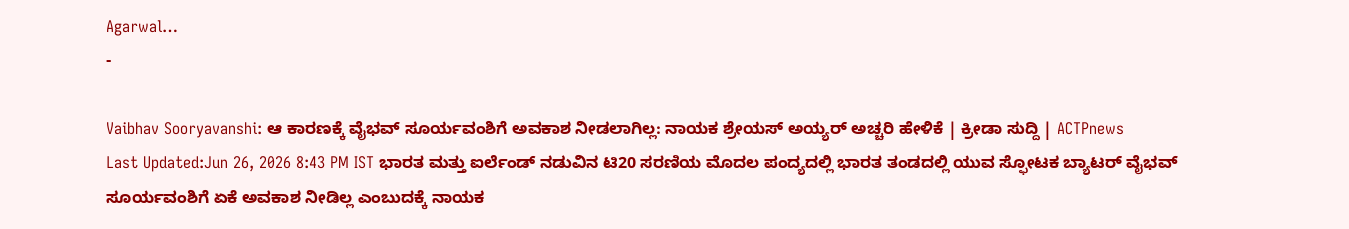Agarwal…
-

Vaibhav Sooryavanshi: ಆ ಕಾರಣಕ್ಕೆ ವೈಭವ್ ಸೂರ್ಯವಂಶಿಗೆ ಅವಕಾಶ ನೀಡಲಾಗಿಲ್ಲ: ನಾಯಕ ಶ್ರೇಯಸ್ ಅಯ್ಯರ್ ಅಚ್ಚರಿ ಹೇಳಿಕೆ | ಕ್ರೀಡಾ ಸುದ್ದಿ | ACTPnews
Last Updated:Jun 26, 2026 8:43 PM IST ಭಾರತ ಮತ್ತು ಐರ್ಲೆಂಡ್ ನಡುವಿನ ಟಿ20 ಸರಣಿಯ ಮೊದಲ ಪಂದ್ಯದಲ್ಲಿ ಭಾರತ ತಂಡದಲ್ಲಿ ಯುವ ಸ್ಫೋಟಕ ಬ್ಯಾಟರ್ ವೈಭವ್ ಸೂರ್ಯವಂಶಿಗೆ ಏಕೆ ಅವಕಾಶ ನೀಡಿಲ್ಲ ಎಂಬುದಕ್ಕೆ ನಾಯಕ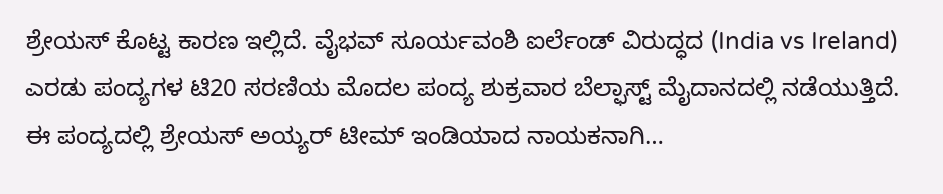ಶ್ರೇಯಸ್ ಕೊಟ್ಟ ಕಾರಣ ಇಲ್ಲಿದೆ. ವೈಭವ್ ಸೂರ್ಯವಂಶಿ ಐರ್ಲೆಂಡ್ ವಿರುದ್ಧದ (India vs Ireland) ಎರಡು ಪಂದ್ಯಗಳ ಟಿ20 ಸರಣಿಯ ಮೊದಲ ಪಂದ್ಯ ಶುಕ್ರವಾರ ಬೆಲ್ಫಾಸ್ಟ್ ಮೈದಾನದಲ್ಲಿ ನಡೆಯುತ್ತಿದೆ. ಈ ಪಂದ್ಯದಲ್ಲಿ ಶ್ರೇಯಸ್ ಅಯ್ಯರ್ ಟೀಮ್ ಇಂಡಿಯಾದ ನಾಯಕನಾಗಿ…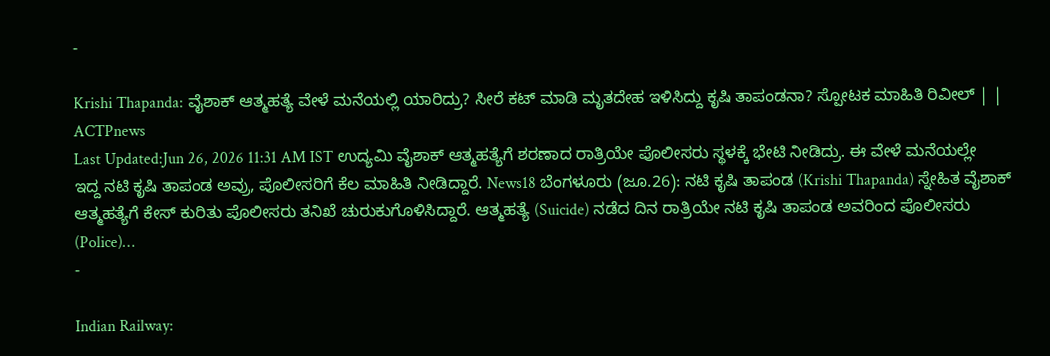-

Krishi Thapanda: ವೈಶಾಕ್ ಆತ್ಮಹತ್ಯೆ ವೇಳೆ ಮನೆಯಲ್ಲಿ ಯಾರಿದ್ರು? ಸೀರೆ ಕಟ್ ಮಾಡಿ ಮೃತದೇಹ ಇಳಿಸಿದ್ದು ಕೃಷಿ ತಾಪಂಡನಾ? ಸ್ಪೋಟಕ ಮಾಹಿತಿ ರಿವೀಲ್ | | ACTPnews
Last Updated:Jun 26, 2026 11:31 AM IST ಉದ್ಯಮಿ ವೈಶಾಕ್ ಆತ್ಮಹತ್ಯೆಗೆ ಶರಣಾದ ರಾತ್ರಿಯೇ ಪೊಲೀಸರು ಸ್ಥಳಕ್ಕೆ ಭೇಟಿ ನೀಡಿದ್ರು. ಈ ವೇಳೆ ಮನೆಯಲ್ಲೇ ಇದ್ದ ನಟಿ ಕೃಷಿ ತಾಪಂಡ ಅವ್ರು, ಪೊಲೀಸರಿಗೆ ಕೆಲ ಮಾಹಿತಿ ನೀಡಿದ್ದಾರೆ. News18 ಬೆಂಗಳೂರು (ಜೂ.26): ನಟಿ ಕೃಷಿ ತಾಪಂಡ (Krishi Thapanda) ಸ್ನೇಹಿತ ವೈಶಾಕ್ ಆತ್ಮಹತ್ಯೆಗೆ ಕೇಸ್ ಕುರಿತು ಪೊಲೀಸರು ತನಿಖೆ ಚುರುಕುಗೊಳಿಸಿದ್ದಾರೆ. ಆತ್ಮಹತ್ಯೆ (Suicide) ನಡೆದ ದಿನ ರಾತ್ರಿಯೇ ನಟಿ ಕೃಷಿ ತಾಪಂಡ ಅವರಿಂದ ಪೊಲೀಸರು (Police)…
-

Indian Railway: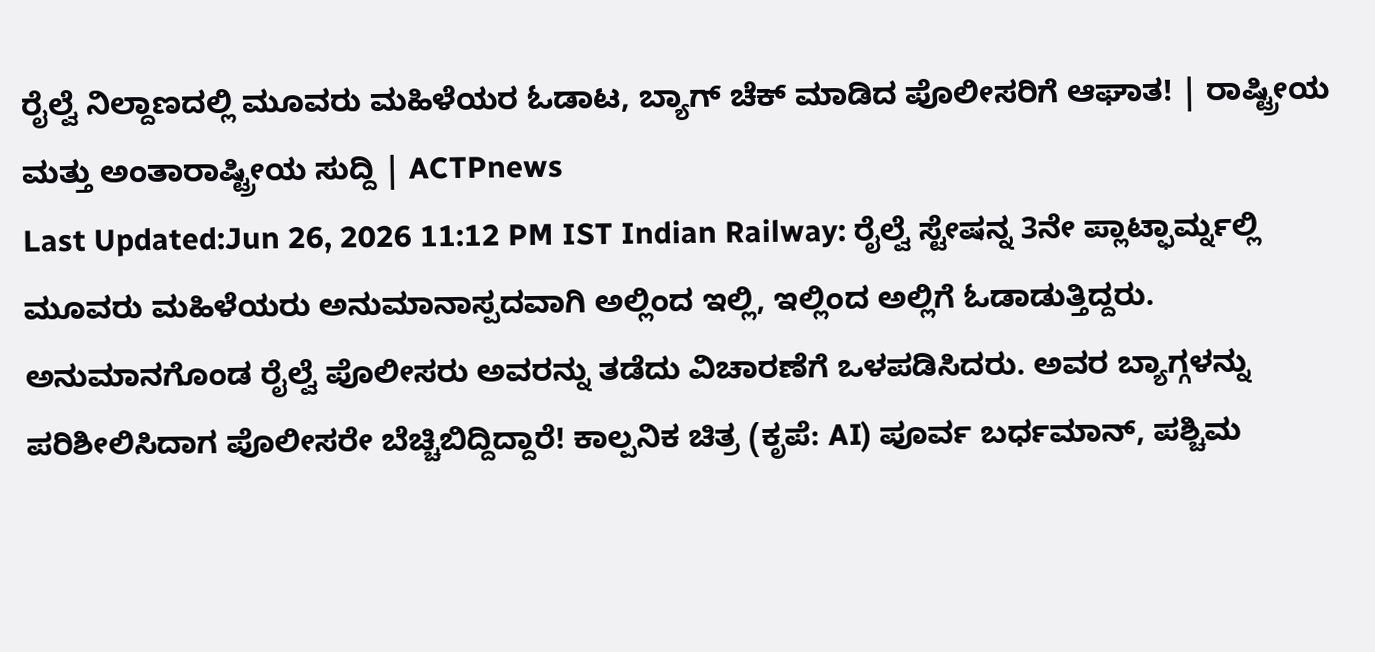ರೈಲ್ವೆ ನಿಲ್ದಾಣದಲ್ಲಿ ಮೂವರು ಮಹಿಳೆಯರ ಓಡಾಟ, ಬ್ಯಾಗ್ ಚೆಕ್ ಮಾಡಿದ ಪೊಲೀಸರಿಗೆ ಆಘಾತ! | ರಾಷ್ಟ್ರೀಯ ಮತ್ತು ಅಂತಾರಾಷ್ಟ್ರೀಯ ಸುದ್ದಿ | ACTPnews
Last Updated:Jun 26, 2026 11:12 PM IST Indian Railway: ರೈಲ್ವೆ ಸ್ಟೇಷನ್ನ 3ನೇ ಪ್ಲಾಟ್ಫಾರ್ಮ್ನಲ್ಲಿ ಮೂವರು ಮಹಿಳೆಯರು ಅನುಮಾನಾಸ್ಪದವಾಗಿ ಅಲ್ಲಿಂದ ಇಲ್ಲಿ, ಇಲ್ಲಿಂದ ಅಲ್ಲಿಗೆ ಓಡಾಡುತ್ತಿದ್ದರು. ಅನುಮಾನಗೊಂಡ ರೈಲ್ವೆ ಪೊಲೀಸರು ಅವರನ್ನು ತಡೆದು ವಿಚಾರಣೆಗೆ ಒಳಪಡಿಸಿದರು. ಅವರ ಬ್ಯಾಗ್ಗಳನ್ನು ಪರಿಶೀಲಿಸಿದಾಗ ಪೊಲೀಸರೇ ಬೆಚ್ಚಿಬಿದ್ದಿದ್ದಾರೆ! ಕಾಲ್ಪನಿಕ ಚಿತ್ರ (ಕೃಪೆ: AI) ಪೂರ್ವ ಬರ್ಧಮಾನ್, ಪಶ್ಚಿಮ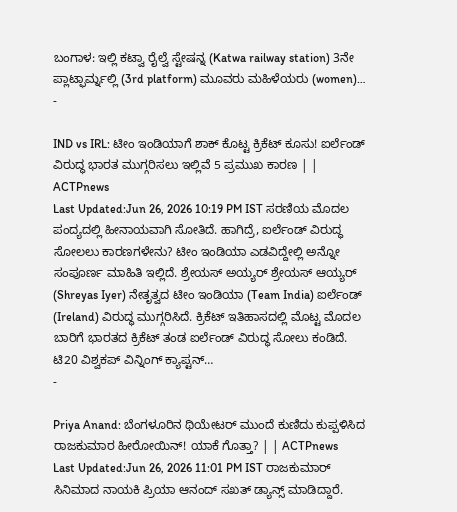ಬಂಗಾಳ: ಇಲ್ಲಿ ಕಟ್ವಾ ರೈಲ್ವೆ ಸ್ಟೇಷನ್ನ (Katwa railway station) 3ನೇ ಪ್ಲಾಟ್ಫಾರ್ಮ್ನಲ್ಲಿ (3rd platform) ಮೂವರು ಮಹಿಳೆಯರು (women)…
-

IND vs IRL: ಟೀಂ ಇಂಡಿಯಾಗೆ ಶಾಕ್ ಕೊಟ್ಟ ಕ್ರಿಕೆಟ್ ಕೂಸು! ಐರ್ಲೆಂಡ್ ವಿರುದ್ಧ ಭಾರತ ಮುಗ್ಗರಿಸಲು ಇಲ್ಲಿವೆ 5 ಪ್ರಮುಖ ಕಾರಣ | | ACTPnews
Last Updated:Jun 26, 2026 10:19 PM IST ಸರಣಿಯ ಮೊದಲ ಪಂದ್ಯದಲ್ಲಿ ಹೀನಾಯವಾಗಿ ಸೋತಿದೆ. ಹಾಗಿದ್ರೆ, ಐರ್ಲೆಂಡ್ ವಿರುದ್ಧ ಸೋಲಲು ಕಾರಣಗಳೇನು? ಟೀಂ ಇಂಡಿಯಾ ಎಡವಿದ್ದೇಲ್ಲಿ ಅನ್ನೋ ಸಂಪೂರ್ಣ ಮಾಹಿತಿ ಇಲ್ಲಿದೆ. ಶ್ರೇಯಸ್ ಅಯ್ಯರ್ ಶ್ರೇಯಸ್ ಆಯ್ಯರ್ (Shreyas Iyer) ನೇತೃತ್ವದ ಟೀಂ ಇಂಡಿಯಾ (Team India) ಐರ್ಲೆಂಡ್ (Ireland) ವಿರುದ್ಧ ಮುಗ್ಗರಿಸಿದೆ. ಕ್ರಿಕೆಟ್ ಇತಿಹಾಸದಲ್ಲಿ ಮೊಟ್ಟ ಮೊದಲ ಬಾರಿಗೆ ಭಾರತದ ಕ್ರಿಕೆಟ್ ತಂಡ ಐರ್ಲೆಂಡ್ ವಿರುದ್ಧ ಸೋಲು ಕಂಡಿದೆ. ಟಿ20 ವಿಶ್ವಕಪ್ ವಿನ್ನಿಂಗ್ ಕ್ಯಾಪ್ಟನ್…
-

Priya Anand: ಬೆಂಗಳೂರಿನ ಥಿಯೇಟರ್ ಮುಂದೆ ಕುಣಿದು ಕುಪ್ಪಳಿಸಿದ ರಾಜಕುಮಾರ ಹೀರೋಯಿನ್! ಯಾಕೆ ಗೊತ್ತಾ? | | ACTPnews
Last Updated:Jun 26, 2026 11:01 PM IST ರಾಜಕುಮಾರ್ ಸಿನಿಮಾದ ನಾಯಕಿ ಪ್ರಿಯಾ ಆನಂದ್ ಸಖತ್ ಡ್ಯಾನ್ಸ್ ಮಾಡಿದ್ದಾರೆ.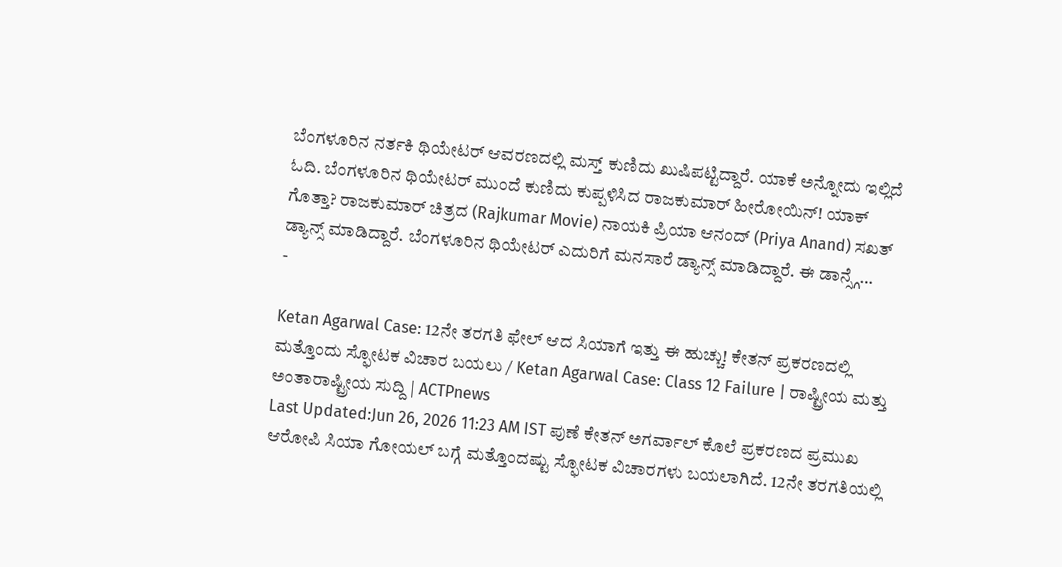ಬೆಂಗಳೂರಿನ ನರ್ತಕಿ ಥಿಯೇಟರ್ ಆವರಣದಲ್ಲಿ ಮಸ್ತ್ ಕುಣಿದು ಖುಷಿಪಟ್ಟಿದ್ದಾರೆ. ಯಾಕೆ ಅನ್ನೋದು ಇಲ್ಲಿದೆ ಓದಿ. ಬೆಂಗಳೂರಿನ ಥಿಯೇಟರ್ ಮುಂದೆ ಕುಣಿದು ಕುಪ್ಪಳಿಸಿದ ರಾಜಕುಮಾರ್ ಹೀರೋಯಿನ್! ಯಾಕ್ ಗೊತ್ತಾ? ರಾಜಕುಮಾರ್ ಚಿತ್ರದ (Rajkumar Movie) ನಾಯಕಿ ಪ್ರಿಯಾ ಆನಂದ್ (Priya Anand) ಸಖತ್ ಡ್ಯಾನ್ಸ್ ಮಾಡಿದ್ದಾರೆ. ಬೆಂಗಳೂರಿನ ಥಿಯೇಟರ್ ಎದುರಿಗೆ ಮನಸಾರೆ ಡ್ಯಾನ್ಸ್ ಮಾಡಿದ್ದಾರೆ. ಈ ಡಾನ್ಸ್ಗೆ…
-

Ketan Agarwal Case: 12ನೇ ತರಗತಿ ಫೇಲ್ ಆದ ಸಿಯಾಗೆ ಇತ್ತು ಈ ಹುಚ್ಚು! ಕೇತನ್ ಪ್ರಕರಣದಲ್ಲಿ ಮತ್ತೊಂದು ಸ್ಫೋಟಕ ವಿಚಾರ ಬಯಲು / Ketan Agarwal Case: Class 12 Failure | ರಾಷ್ಟ್ರೀಯ ಮತ್ತು ಅಂತಾರಾಷ್ಟ್ರೀಯ ಸುದ್ದಿ | ACTPnews
Last Updated:Jun 26, 2026 11:23 AM IST ಪುಣೆ ಕೇತನ್ ಅಗರ್ವಾಲ್ ಕೊಲೆ ಪ್ರಕರಣದ ಪ್ರಮುಖ ಆರೋಪಿ ಸಿಯಾ ಗೋಯಲ್ ಬಗ್ಗೆ ಮತ್ತೊಂದಷ್ಟು ಸ್ಫೋಟಕ ವಿಚಾರಗಳು ಬಯಲಾಗಿದೆ. 12ನೇ ತರಗತಿಯಲ್ಲಿ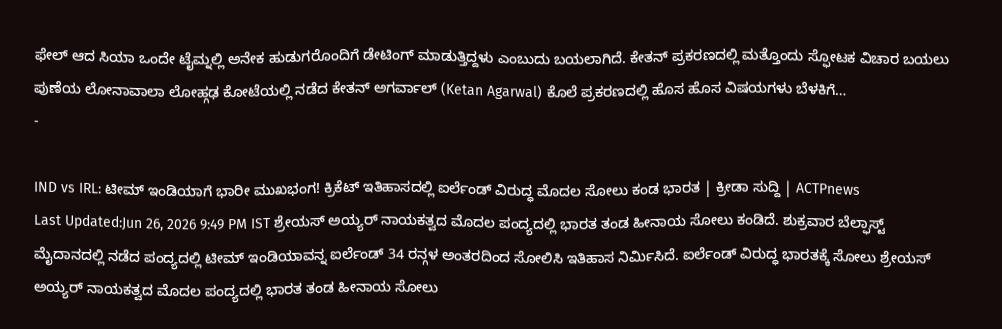ಫೇಲ್ ಆದ ಸಿಯಾ ಒಂದೇ ಟೈಮ್ನಲ್ಲಿ ಅನೇಕ ಹುಡುಗರೊಂದಿಗೆ ಡೇಟಿಂಗ್ ಮಾಡುತ್ತಿದ್ದಳು ಎಂಬುದು ಬಯಲಾಗಿದೆ. ಕೇತನ್ ಪ್ರಕರಣದಲ್ಲಿ ಮತ್ತೊಂದು ಸ್ಫೋಟಕ ವಿಚಾರ ಬಯಲು ಪುಣೆಯ ಲೋನಾವಾಲಾ ಲೋಹ್ಗಢ ಕೋಟೆಯಲ್ಲಿ ನಡೆದ ಕೇತನ್ ಅಗರ್ವಾಲ್ (Ketan Agarwal) ಕೊಲೆ ಪ್ರಕರಣದಲ್ಲಿ ಹೊಸ ಹೊಸ ವಿಷಯಗಳು ಬೆಳಕಿಗೆ…
-

IND vs IRL: ಟೀಮ್ ಇಂಡಿಯಾಗೆ ಭಾರೀ ಮುಖಭಂಗ! ಕ್ರಿಕೆಟ್ ಇತಿಹಾಸದಲ್ಲಿ ಐರ್ಲೆಂಡ್ ವಿರುದ್ಧ ಮೊದಲ ಸೋಲು ಕಂಡ ಭಾರತ | ಕ್ರೀಡಾ ಸುದ್ದಿ | ACTPnews
Last Updated:Jun 26, 2026 9:49 PM IST ಶ್ರೇಯಸ್ ಅಯ್ಯರ್ ನಾಯಕತ್ವದ ಮೊದಲ ಪಂದ್ಯದಲ್ಲಿ ಭಾರತ ತಂಡ ಹೀನಾಯ ಸೋಲು ಕಂಡಿದೆ. ಶುಕ್ರವಾರ ಬೆಲ್ಫಾಸ್ಟ್ ಮೈದಾನದಲ್ಲಿ ನಡೆದ ಪಂದ್ಯದಲ್ಲಿ ಟೀಮ್ ಇಂಡಿಯಾವನ್ನ ಐರ್ಲೆಂಡ್ 34 ರನ್ಗಳ ಅಂತರದಿಂದ ಸೋಲಿಸಿ ಇತಿಹಾಸ ನಿರ್ಮಿಸಿದೆ. ಐರ್ಲೆಂಡ್ ವಿರುದ್ಧ ಭಾರತಕ್ಕೆ ಸೋಲು ಶ್ರೇಯಸ್ ಅಯ್ಯರ್ ನಾಯಕತ್ವದ ಮೊದಲ ಪಂದ್ಯದಲ್ಲಿ ಭಾರತ ತಂಡ ಹೀನಾಯ ಸೋಲು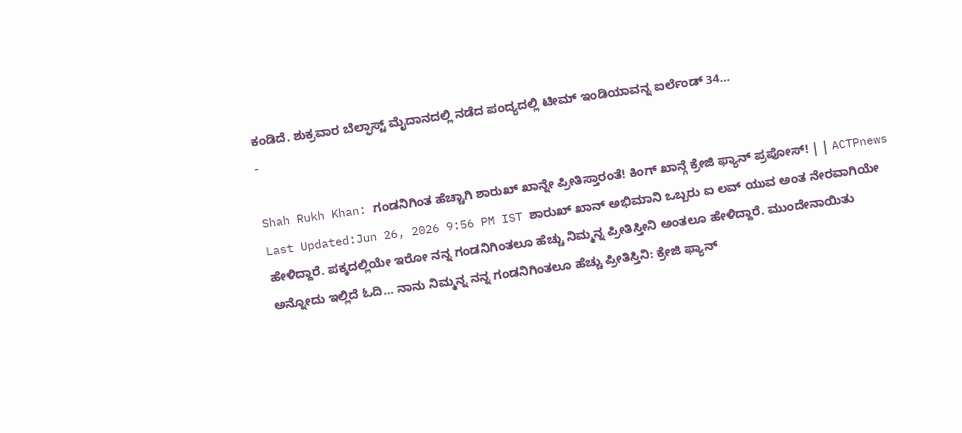ಕಂಡಿದೆ. ಶುಕ್ರವಾರ ಬೆಲ್ಫಾಸ್ಟ್ ಮೈದಾನದಲ್ಲಿ ನಡೆದ ಪಂದ್ಯದಲ್ಲಿ ಟೀಮ್ ಇಂಡಿಯಾವನ್ನ ಐರ್ಲೆಂಡ್ 34…
-

Shah Rukh Khan: ಗಂಡನಿಗಿಂತ ಹೆಚ್ಚಾಗಿ ಶಾರುಖ್ ಖಾನ್ನೇ ಪ್ರೀತಿಸ್ತಾರಂತೆ! ಕಿಂಗ್ ಖಾನ್ಗೆ ಕ್ರೇಜಿ ಫ್ಯಾನ್ ಪ್ರಪೋಸ್! | | ACTPnews
Last Updated:Jun 26, 2026 9:56 PM IST ಶಾರುಖ್ ಖಾನ್ ಅಭಿಮಾನಿ ಒಬ್ಬರು ಐ ಲವ್ ಯುವ ಅಂತ ನೇರವಾಗಿಯೇ ಹೇಳಿದ್ದಾರೆ. ಪಕ್ಕದಲ್ಲಿಯೇ ಇರೋ ನನ್ನ ಗಂಡನಿಗಿಂತಲೂ ಹೆಚ್ಚು ನಿಮ್ಮನ್ನ ಪ್ರೀತಿಸ್ತೀನಿ ಅಂತಲೂ ಹೇಳಿದ್ದಾರೆ. ಮುಂದೇನಾಯಿತು ಅನ್ನೋದು ಇಲ್ಲಿದೆ ಓದಿ… ನಾನು ನಿಮ್ಮನ್ನ ನನ್ನ ಗಂಡನಿಗಿಂತಲೂ ಹೆಚ್ಚು ಪ್ರೀತಿಸ್ತಿನಿ: ಕ್ರೇಜಿ ಫ್ಯಾನ್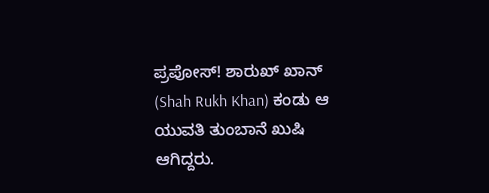ಪ್ರಪೋಸ್! ಶಾರುಖ್ ಖಾನ್ (Shah Rukh Khan) ಕಂಡು ಆ ಯುವತಿ ತುಂಬಾನೆ ಖುಷಿ ಆಗಿದ್ದರು.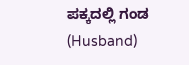ಪಕ್ಕದಲ್ಲಿ ಗಂಡ (Husband)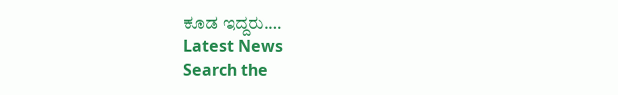ಕೂಡ ಇದ್ದರು.…
Latest News
Search the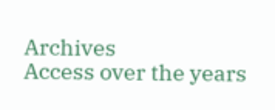Archives
Access over the years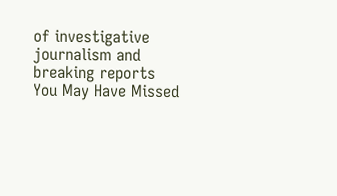of investigative journalism and breaking reports
You May Have Missed